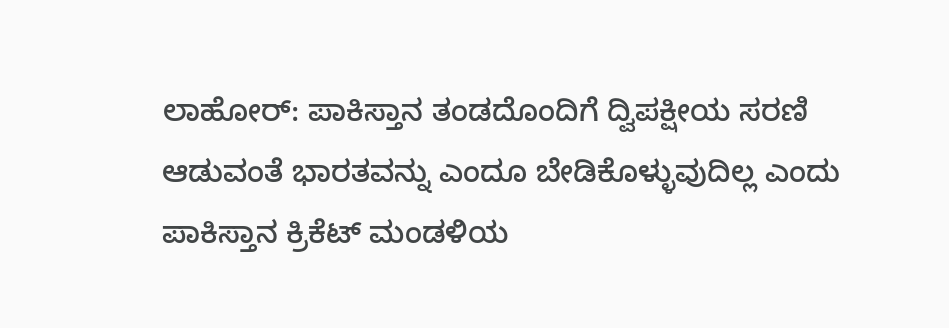ಲಾಹೋರ್: ಪಾಕಿಸ್ತಾನ ತಂಡದೊಂದಿಗೆ ದ್ವಿಪಕ್ಷೀಯ ಸರಣಿ ಆಡುವಂತೆ ಭಾರತವನ್ನು ಎಂದೂ ಬೇಡಿಕೊಳ್ಳುವುದಿಲ್ಲ ಎಂದು ಪಾಕಿಸ್ತಾನ ಕ್ರಿಕೆಟ್ ಮಂಡಳಿಯ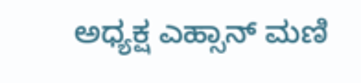ಅಧ್ಯಕ್ಷ ಎಹ್ಸಾನ್ ಮಣಿ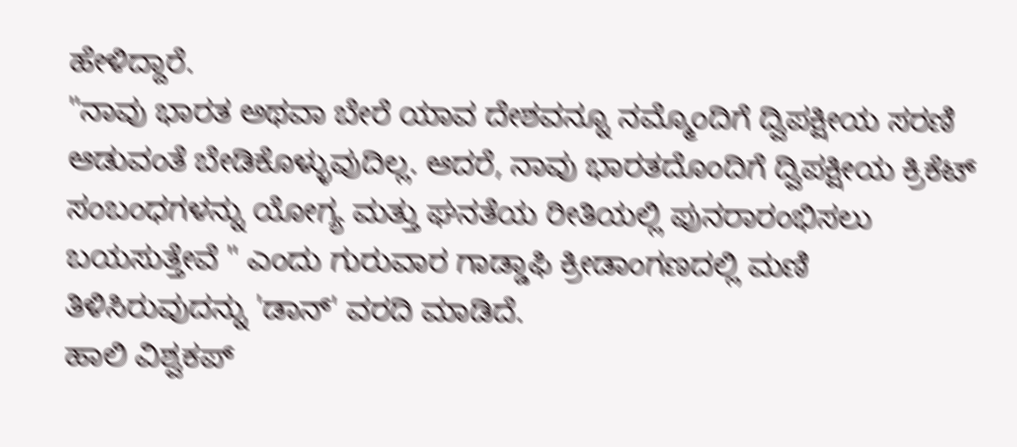ಹೇಳಿದ್ದಾರೆ.
"ನಾವು ಭಾರತ ಅಥವಾ ಬೇರೆ ಯಾವ ದೇಶವನ್ನೂ ನಮ್ಮೊಂದಿಗೆ ದ್ವಿಪಕ್ಷೀಯ ಸರಣಿ ಆಡುವಂತೆ ಬೇಡಿಕೊಳ್ಳುವುದಿಲ್ಲ. ಆದರೆ, ನಾವು ಭಾರತದೊಂದಿಗೆ ದ್ವಿಪಕ್ಷೀಯ ಕ್ರಿಕೆಟ್ ಸಂಬಂಧಗಳನ್ನು ಯೋಗ್ಯ ಮತ್ತು ಘನತೆಯ ರೀತಿಯಲ್ಲಿ ಪುನರಾರಂಭಿಸಲು ಬಯಸುತ್ತೇವೆ " ಎಂದು ಗುರುವಾರ ಗಾಡ್ಡಾಫಿ ಕ್ರೀಡಾಂಗಣದಲ್ಲಿ ಮಣಿ ತಿಳಿಸಿರುವುದನ್ನು 'ಡಾನ್' ವರದಿ ಮಾಡಿದೆ.
ಹಾಲಿ ವಿಶ್ವಕಪ್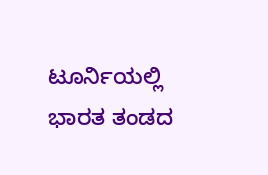ಟೂರ್ನಿಯಲ್ಲಿ ಭಾರತ ತಂಡದ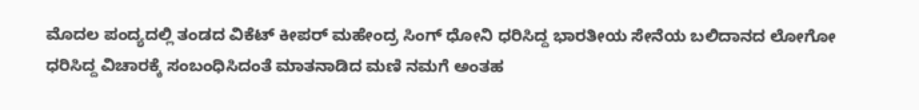ಮೊದಲ ಪಂದ್ಯದಲ್ಲಿ ತಂಡದ ವಿಕೆಟ್ ಕೀಪರ್ ಮಹೇಂದ್ರ ಸಿಂಗ್ ಧೋನಿ ಧರಿಸಿದ್ದ ಭಾರತೀಯ ಸೇನೆಯ ಬಲಿದಾನದ ಲೋಗೋ ಧರಿಸಿದ್ದ ವಿಚಾರಕ್ಕೆ ಸಂಬಂಧಿಸಿದಂತೆ ಮಾತನಾಡಿದ ಮಣಿ ನಮಗೆ ಅಂತಹ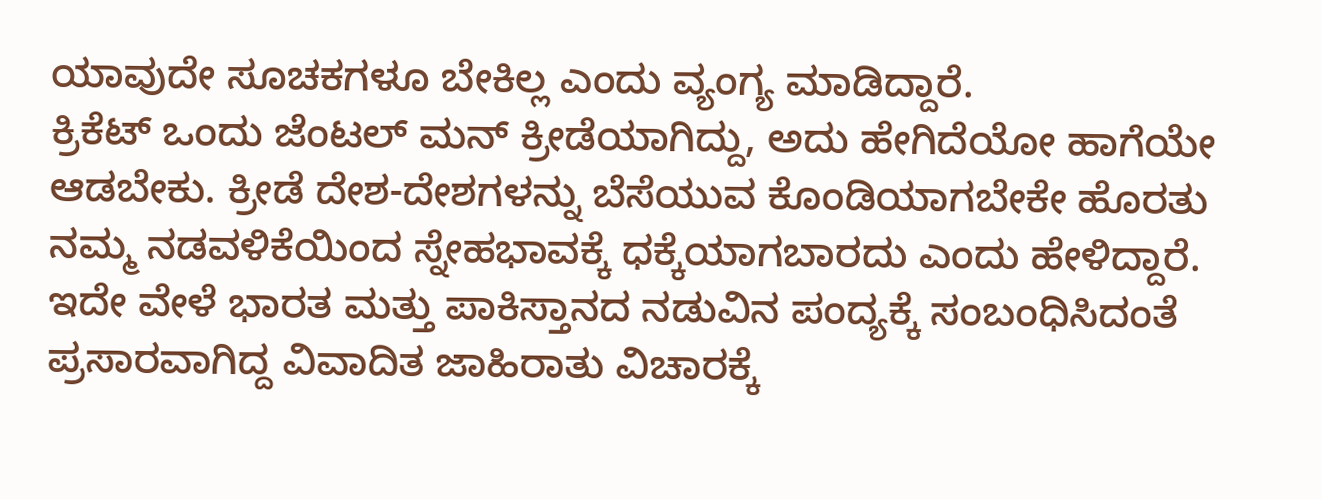ಯಾವುದೇ ಸೂಚಕಗಳೂ ಬೇಕಿಲ್ಲ ಎಂದು ವ್ಯಂಗ್ಯ ಮಾಡಿದ್ದಾರೆ.
ಕ್ರಿಕೆಟ್ ಒಂದು ಜೆಂಟಲ್ ಮನ್ ಕ್ರೀಡೆಯಾಗಿದ್ದು, ಅದು ಹೇಗಿದೆಯೋ ಹಾಗೆಯೇ ಆಡಬೇಕು. ಕ್ರೀಡೆ ದೇಶ-ದೇಶಗಳನ್ನು ಬೆಸೆಯುವ ಕೊಂಡಿಯಾಗಬೇಕೇ ಹೊರತು ನಮ್ಮ ನಡವಳಿಕೆಯಿಂದ ಸ್ನೇಹಭಾವಕ್ಕೆ ಧಕ್ಕೆಯಾಗಬಾರದು ಎಂದು ಹೇಳಿದ್ದಾರೆ.
ಇದೇ ವೇಳೆ ಭಾರತ ಮತ್ತು ಪಾಕಿಸ್ತಾನದ ನಡುವಿನ ಪಂದ್ಯಕ್ಕೆ ಸಂಬಂಧಿಸಿದಂತೆ ಪ್ರಸಾರವಾಗಿದ್ದ ವಿವಾದಿತ ಜಾಹಿರಾತು ವಿಚಾರಕ್ಕೆ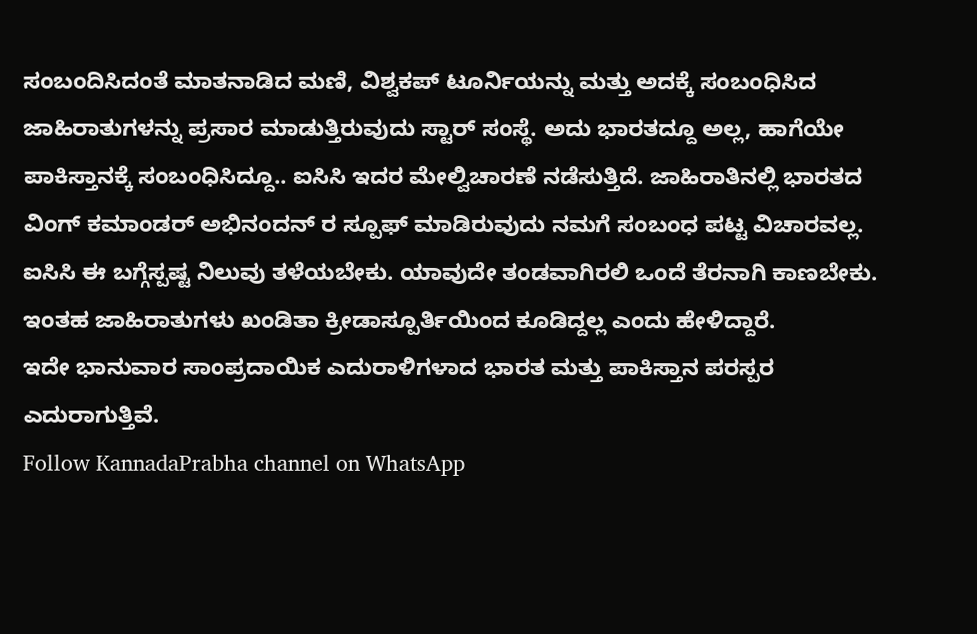ಸಂಬಂದಿಸಿದಂತೆ ಮಾತನಾಡಿದ ಮಣಿ, ವಿಶ್ವಕಪ್ ಟೂರ್ನಿಯನ್ನು ಮತ್ತು ಅದಕ್ಕೆ ಸಂಬಂಧಿಸಿದ ಜಾಹಿರಾತುಗಳನ್ನು ಪ್ರಸಾರ ಮಾಡುತ್ತಿರುವುದು ಸ್ಟಾರ್ ಸಂಸ್ಥೆ. ಅದು ಭಾರತದ್ದೂ ಅಲ್ಲ, ಹಾಗೆಯೇ ಪಾಕಿಸ್ತಾನಕ್ಕೆ ಸಂಬಂಧಿಸಿದ್ದೂ.. ಐಸಿಸಿ ಇದರ ಮೇಲ್ವಿಚಾರಣೆ ನಡೆಸುತ್ತಿದೆ. ಜಾಹಿರಾತಿನಲ್ಲಿ ಭಾರತದ ವಿಂಗ್ ಕಮಾಂಡರ್ ಅಭಿನಂದನ್ ರ ಸ್ಪೂಫ್ ಮಾಡಿರುವುದು ನಮಗೆ ಸಂಬಂಧ ಪಟ್ಟ ವಿಚಾರವಲ್ಲ. ಐಸಿಸಿ ಈ ಬಗ್ಗೆಸ್ಪಷ್ಟ ನಿಲುವು ತಳೆಯಬೇಕು. ಯಾವುದೇ ತಂಡವಾಗಿರಲಿ ಒಂದೆ ತೆರನಾಗಿ ಕಾಣಬೇಕು. ಇಂತಹ ಜಾಹಿರಾತುಗಳು ಖಂಡಿತಾ ಕ್ರೀಡಾಸ್ಪೂರ್ತಿಯಿಂದ ಕೂಡಿದ್ದಲ್ಲ ಎಂದು ಹೇಳಿದ್ದಾರೆ.
ಇದೇ ಭಾನುವಾರ ಸಾಂಪ್ರದಾಯಿಕ ಎದುರಾಳಿಗಳಾದ ಭಾರತ ಮತ್ತು ಪಾಕಿಸ್ತಾನ ಪರಸ್ಪರ ಎದುರಾಗುತ್ತಿವೆ.
Follow KannadaPrabha channel on WhatsApp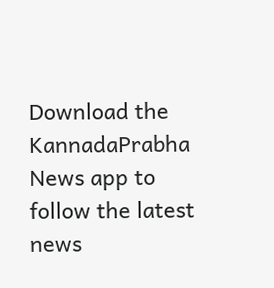Download the KannadaPrabha News app to follow the latest news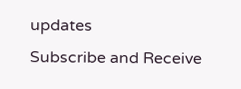updates
Subscribe and Receive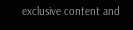exclusive content and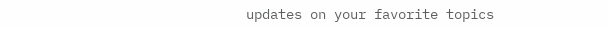updates on your favorite topics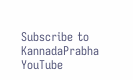Subscribe to KannadaPrabha YouTube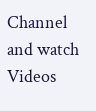Channel and watch Videos